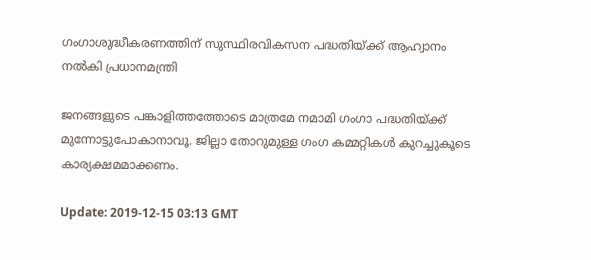ഗംഗാശുദ്ധീകരണത്തിന് സുസ്ഥിരവികസന പദ്ധതിയ്ക്ക് ആഹ്വാനം നല്‍കി പ്രധാനമന്ത്രി

ജനങ്ങളുടെ പങ്കാളിത്തത്തോടെ മാത്രമേ നമാമി ഗംഗാ പദ്ധതിയ്ക്ക് മുന്നോട്ടുപോകാനാവൂ. ജില്ലാ തോറുമുള്ള ഗംഗ കമ്മറ്റികള്‍ കുറച്ചുകൂടെ കാര്യക്ഷമമാക്കണം.

Update: 2019-12-15 03:13 GMT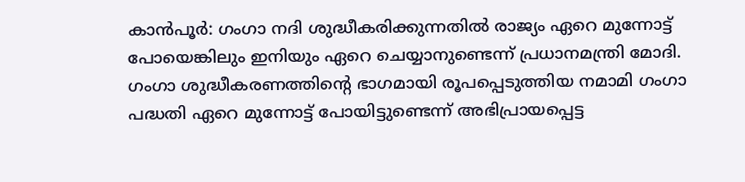കാന്‍പൂര്‍: ഗംഗാ നദി ശുദ്ധീകരിക്കുന്നതില്‍ രാജ്യം ഏറെ മുന്നോട്ട് പോയെങ്കിലും ഇനിയും ഏറെ ചെയ്യാനുണ്ടെന്ന് പ്രധാനമന്ത്രി മോദി. ഗംഗാ ശുദ്ധീകരണത്തിന്റെ ഭാഗമായി രൂപപ്പെടുത്തിയ നമാമി ഗംഗാ പദ്ധതി ഏറെ മുന്നോട്ട് പോയിട്ടുണ്ടെന്ന് അഭിപ്രായപ്പെട്ട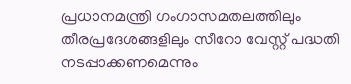പ്രധാനമന്ത്രി ഗംഗാസമതലത്തിലും തീരപ്രദേശങ്ങളിലും സീറോ വേസ്റ്റ് പദ്ധതി നടപ്പാക്കണമെന്നും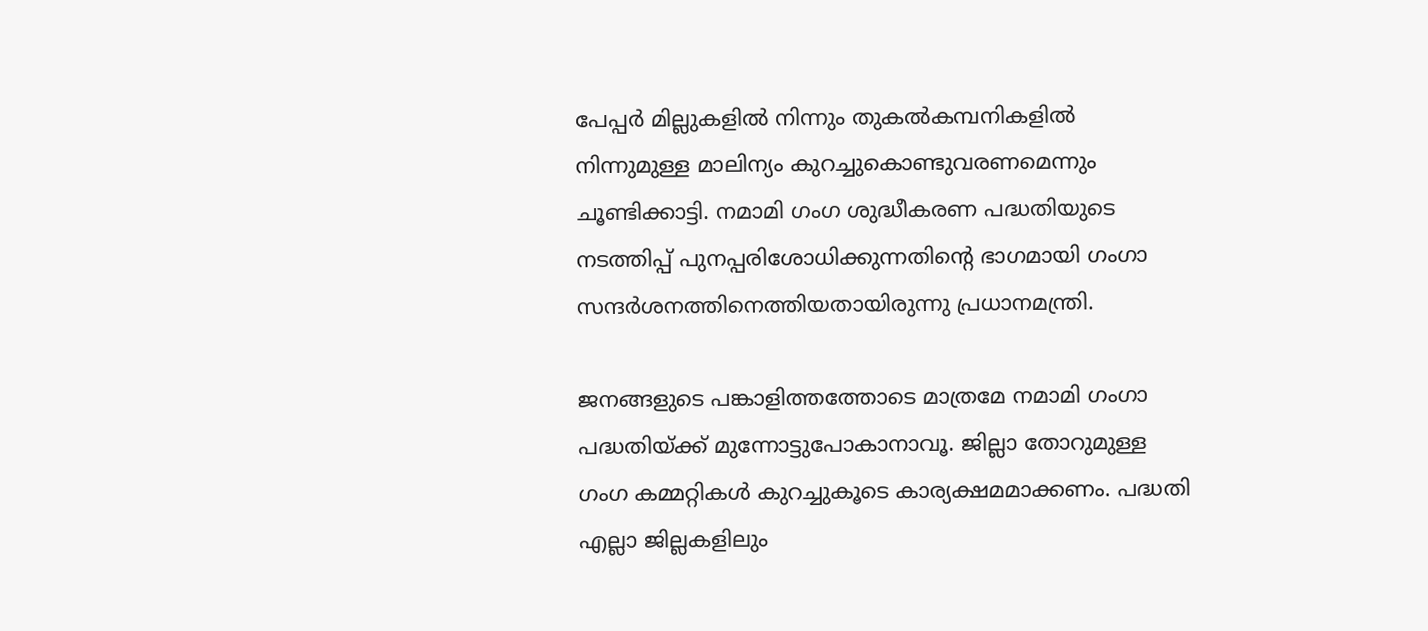പേപ്പര്‍ മില്ലുകളില്‍ നിന്നും തുകല്‍കമ്പനികളില്‍ നിന്നുമുള്ള മാലിന്യം കുറച്ചുകൊണ്ടുവരണമെന്നും ചൂണ്ടിക്കാട്ടി. നമാമി ഗംഗ ശുദ്ധീകരണ പദ്ധതിയുടെ നടത്തിപ്പ് പുനപ്പരിശോധിക്കുന്നതിന്റെ ഭാഗമായി ഗംഗാ സന്ദര്‍ശനത്തിനെത്തിയതായിരുന്നു പ്രധാനമന്ത്രി.

ജനങ്ങളുടെ പങ്കാളിത്തത്തോടെ മാത്രമേ നമാമി ഗംഗാ പദ്ധതിയ്ക്ക് മുന്നോട്ടുപോകാനാവൂ. ജില്ലാ തോറുമുള്ള ഗംഗ കമ്മറ്റികള്‍ കുറച്ചുകൂടെ കാര്യക്ഷമമാക്കണം. പദ്ധതി എല്ലാ ജില്ലകളിലും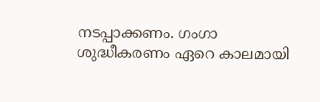നടപ്പാക്കണം. ഗംഗാ ശുദ്ധീകരണം ഏറെ കാലമായി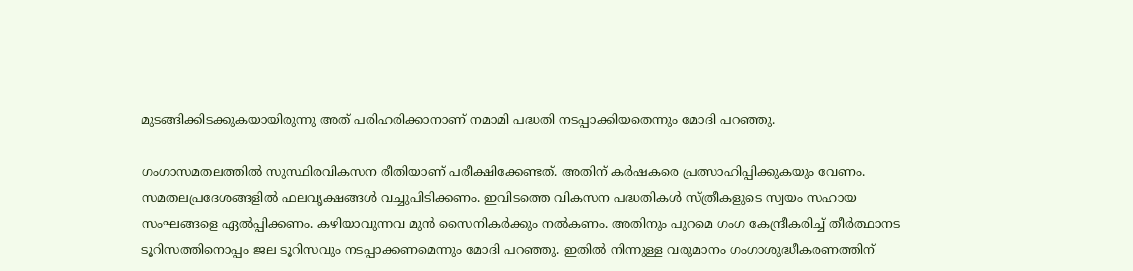മുടങ്ങിക്കിടക്കുകയായിരുന്നു അത് പരിഹരിക്കാനാണ് നമാമി പദ്ധതി നടപ്പാക്കിയതെന്നും മോദി പറഞ്ഞു.

ഗംഗാസമതലത്തില്‍ സുസ്ഥിരവികസന രീതിയാണ് പരീക്ഷിക്കേണ്ടത്. അതിന് കര്‍ഷകരെ പ്രത്സാഹിപ്പിക്കുകയും വേണം. സമതലപ്രദേശങ്ങളില്‍ ഫലവൃക്ഷങ്ങള്‍ വച്ചുപിടിക്കണം. ഇവിടത്തെ വികസന പദ്ധതികള്‍ സ്ത്രീകളുടെ സ്വയം സഹായ സംഘങ്ങളെ ഏല്‍പ്പിക്കണം. കഴിയാവുന്നവ മുന്‍ സൈനികര്‍ക്കും നല്‍കണം. അതിനും പുറമെ ഗംഗ കേന്ദ്രീകരിച്ച് തീര്‍ത്ഥാനട ടൂറിസത്തിനൊപ്പം ജല ടൂറിസവും നടപ്പാക്കണമെന്നും മോദി പറഞ്ഞു. ഇതില്‍ നിന്നുള്ള വരുമാനം ഗംഗാശുദ്ധീകരണത്തിന്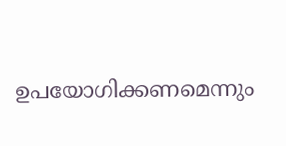ഉപയോഗിക്കണമെന്നും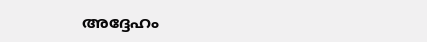അദ്ദേഹം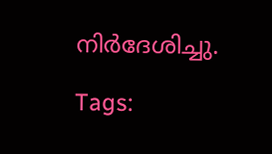നിര്‍ദേശിച്ചു.

Tags: